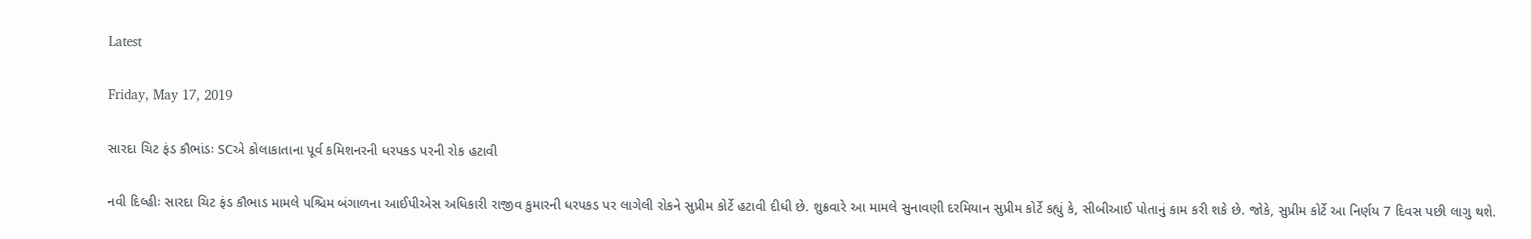Latest

Friday, May 17, 2019

સારદા ચિટ ફંડ કૌભાંડઃ SCએ કોલાકાતાના પૂર્વ કમિશનરની ધરપકડ પરની રોક હટાવી

નવી દિલ્હીઃ સારદા ચિટ ફંડ કૌભાડ મામલે પશ્ચિમ બંગાળના આઈપીએસ અધિકારી રાજીવ કુમારની ધરપકડ પર લાગેલી રોકને સુપ્રીમ કોર્ટે હટાવી દીધી છે. શુક્રવારે આ મામલે સુનાવણી દરમિયાન સુપ્રીમ કોર્ટે કહ્યું કે, સીબીઆઈ પોતાનું કામ કરી શકે છે. જોકે, સુપ્રીમ કોર્ટે આ નિર્ણય 7 દિવસ પછી લાગુ થશે.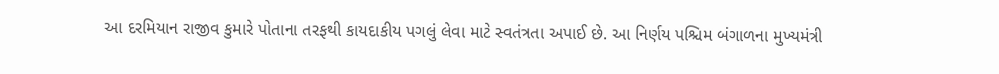આ દરમિયાન રાજીવ કુમારે પોતાના તરફથી કાયદાકીય પગલું લેવા માટે સ્વતંત્રતા અપાઈ છે. આ નિર્ણય પશ્ચિમ બંગાળના મુખ્યમંત્રી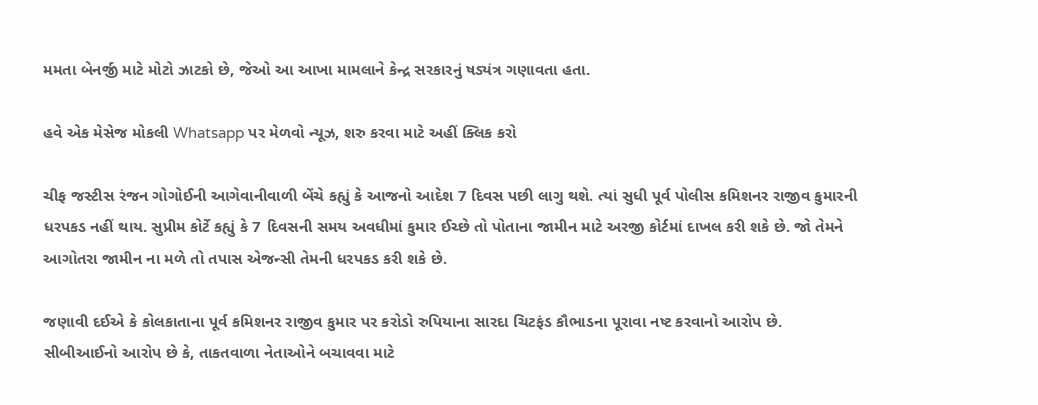મમતા બેનર્જી માટે મોટો ઝાટકો છે, જેઓ આ આખા મામલાને કેન્દ્ર સરકારનું ષડ્યંત્ર ગણાવતા હતા.

હવે એક મેસેજ મોકલી Whatsapp પર મેળવો ન્યૂઝ, શરુ કરવા માટે અહીં ક્લિક કરો

ચીફ જસ્ટીસ રંજન ગોગોઈની આગેવાનીવાળી બેંચે કહ્યું કે આજનો આદેશ 7 દિવસ પછી લાગુ થશે. ત્યાં સુધી પૂર્વ પોલીસ કમિશનર રાજીવ કુમારની ધરપકડ નહીં થાય. સુપ્રીમ કોર્ટે કહ્યું કે 7 દિવસની સમય અવધીમાં કુમાર ઈચ્છે તો પોતાના જામીન માટે અરજી કોર્ટમાં દાખલ કરી શકે છે. જો તેમને આગોતરા જામીન ના મળે તો તપાસ એજન્સી તેમની ધરપકડ કરી શકે છે.

જણાવી દઈએ કે કોલકાતાના પૂર્વ કમિશનર રાજીવ કુમાર પર કરોડો રુપિયાના સારદા ચિટફંડ કૌભાડના પૂરાવા નષ્ટ કરવાનો આરોપ છે. સીબીઆઈનો આરોપ છે કે, તાકતવાળા નેતાઓને બચાવવા માટે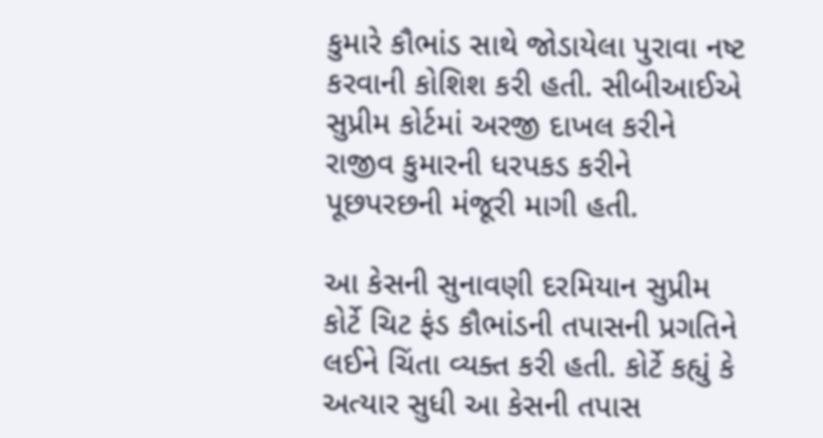કુમારે કૌભાંડ સાથે જોડાયેલા પુરાવા નષ્ટ કરવાની કોશિશ કરી હતી. સીબીઆઈએ સુપ્રીમ કોર્ટમાં અરજી દાખલ કરીને રાજીવ કુમારની ધરપકડ કરીને પૂછપરછની મંજૂરી માગી હતી.

આ કેસની સુનાવણી દરમિયાન સુપ્રીમ કોર્ટે ચિટ ફંડ કૌભાંડની તપાસની પ્રગતિને લઈને ચિંતા વ્યક્ત કરી હતી. કોર્ટે કહ્યું કે અત્યાર સુધી આ કેસની તપાસ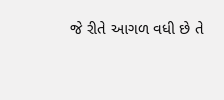જે રીતે આગળ વધી છે તે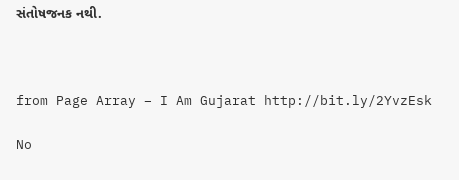સંતોષજનક નથી.



from Page Array – I Am Gujarat http://bit.ly/2YvzEsk

No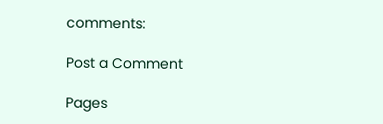comments:

Post a Comment

Pages